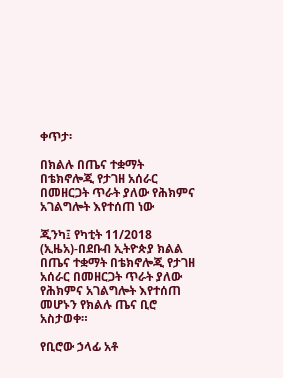ቀጥታ፡

በክልሉ በጤና ተቋማት በቴክኖሎጂ የታገዘ አሰራር በመዘርጋት ጥራት ያለው የሕክምና አገልግሎት እየተሰጠ ነው

ጂንካ፤ የካቲት 11/2018 (ኢዜአ)-በደቡብ ኢትዮጵያ ክልል በጤና ተቋማት በቴክኖሎጂ የታገዘ አሰራር በመዘርጋት ጥራት ያለው የሕክምና አገልግሎት እየተሰጠ መሆኑን የክልሉ ጤና ቢሮ አስታወቀ።

የቢሮው ኃላፊ አቶ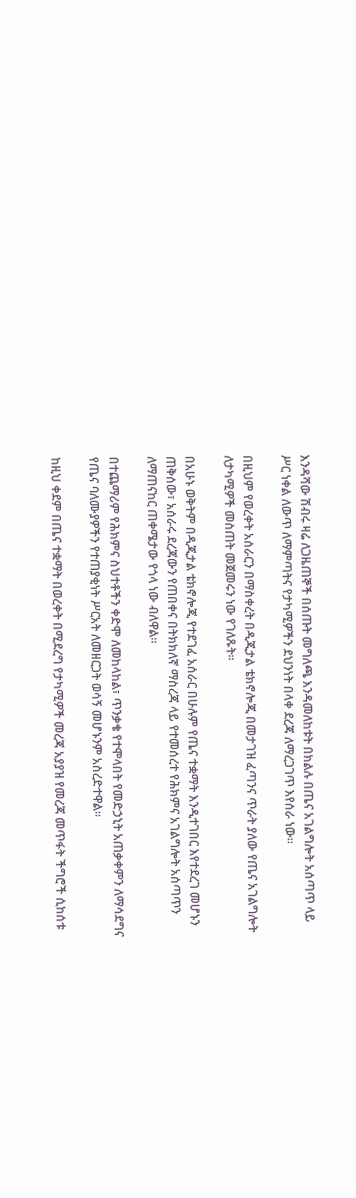እንዳሻው ሽብሩ ዛሬ ለጋዜጠኞች በሰጡት መግለጫ እንዳመለከቱት በክልሉ በጤና አገልግሎት አሰጣጥ ላይ ሥር ነቀል ለውጥ ለማምጣትና የታካሚዎችን ደህንነት በላቀ ደረጃ ለማረጋገጥ እየሰራ ነው።

በዚህም የወረቀት አሰራርን በማስቀረት በዲጂታል ቴክኖሎጂ በመታገዝ ፈጣንና ጥራት ያለው የጤና አገልግሎት ለታካሚዎች መስጠት መጀመሩን ነው የገለጹት።

በአሁኑ ወቅትም በዲጂታል ቴክኖሎጂ የተደገፈ አሰራር በሁሉም የጤና ተቋማት እንዲተገበር እየተደረገ መሆኑን ጠቅሰው፣ አሰራሩ ደረጃውን የጠበቀና በትክክለኛ ማስረጃ ላይ የተመሰረተ የሕክምና አገልግሎት አሰጣጥን ለማጠናከር ጠቀሜታው የጎላ ነው ብለዋል።

በተጨማሪም የሕክምና ስህተቶችን ቀድሞ ለመከላከል፣ ጥንቃቄ የተሞላበት የመድኃኒት አጠቃቀምን ለማሳደግና የጤና ባለሙያዎችን የተጠያቂነት ሥርአት ለመዘርጋት ወሳኝ መሆኑንም አስረድተዋል።

ከዚህ ቀደም በጤና ተቋማት በወረቀት በሚደረግ የታካሚዎች መረጃ አያያዝ የመረጃ መጥፋት ችግሮች ሲከሰቱ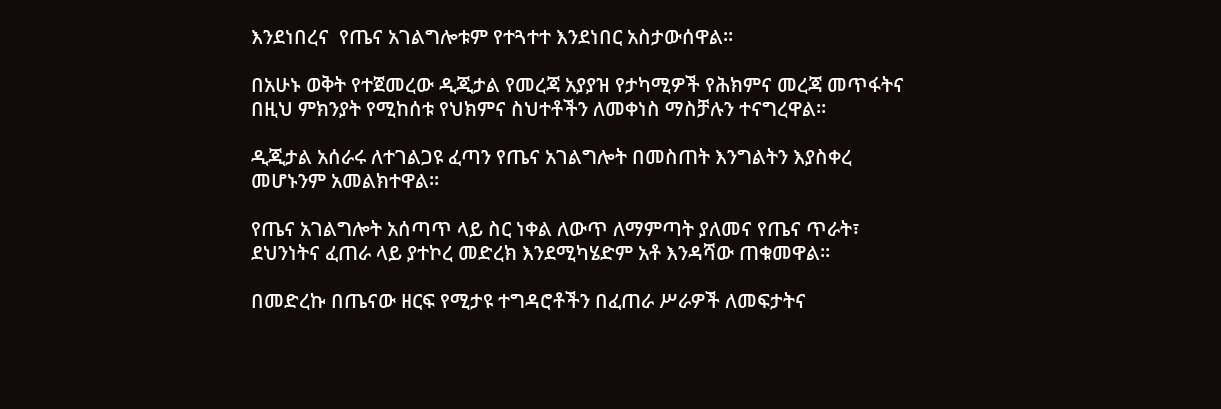እንደነበረና  የጤና አገልግሎቱም የተጓተተ እንደነበር አስታውሰዋል።

በአሁኑ ወቅት የተጀመረው ዲጂታል የመረጃ አያያዝ የታካሚዎች የሕክምና መረጃ መጥፋትና በዚህ ምክንያት የሚከሰቱ የህክምና ስህተቶችን ለመቀነስ ማስቻሉን ተናግረዋል።

ዲጂታል አሰራሩ ለተገልጋዩ ፈጣን የጤና አገልግሎት በመስጠት እንግልትን እያስቀረ መሆኑንም አመልክተዋል።

የጤና አገልግሎት አሰጣጥ ላይ ስር ነቀል ለውጥ ለማምጣት ያለመና የጤና ጥራት፣ ደህንነትና ፈጠራ ላይ ያተኮረ መድረክ እንደሚካሄድም አቶ እንዳሻው ጠቁመዋል።

በመድረኩ በጤናው ዘርፍ የሚታዩ ተግዳሮቶችን በፈጠራ ሥራዎች ለመፍታትና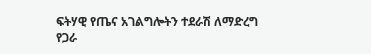ፍትሃዊ የጤና አገልግሎትን ተደራሽ ለማድረግ የጋራ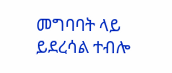መግባባት ላይ ይደረሳል ተብሎ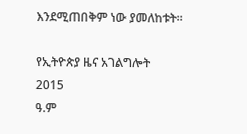እንደሚጠበቅም ነው ያመለከቱት።

የኢትዮጵያ ዜና አገልግሎት
2015
ዓ.ም